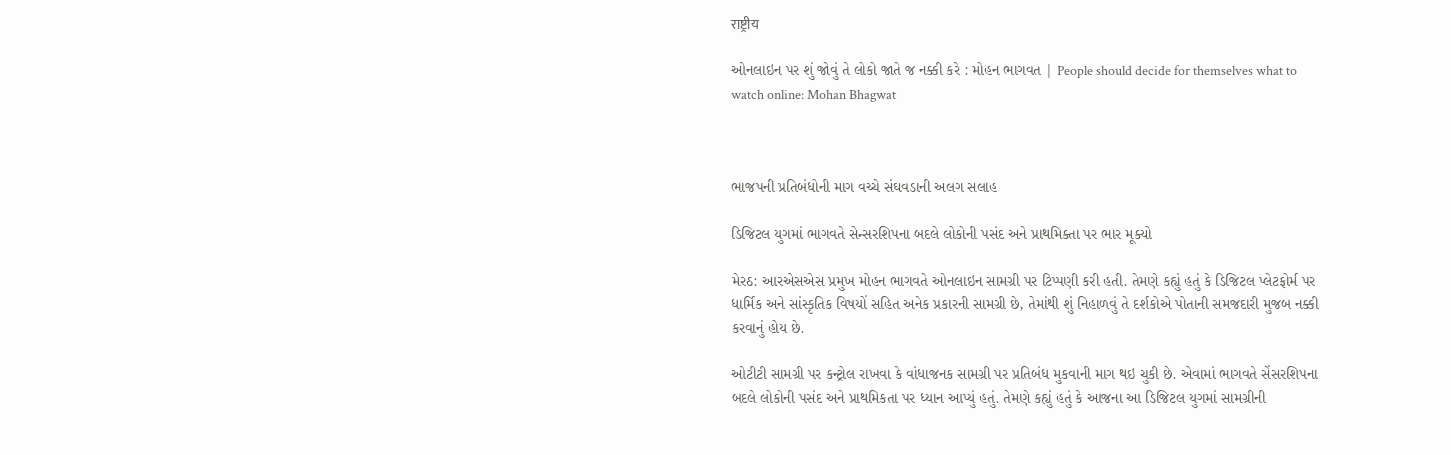राष्ट्रीय

ઓનલાઇન પર શું જોવું તે લોકો જાતે જ નક્કી કરે : મોહન ભાગવત | People should decide for themselves what to watch online: Mohan Bhagwat



ભાજપની પ્રતિબંધોની માગ વચ્ચે સંઘવડાની અલગ સલાહ

ડિજિટલ યુગમાં ભાગવતે સેન્સરશિપના બદલે લોકોની પસંદ અને પ્રાથમિક્તા પર ભાર મૂક્યો

મેરઠ: આરએસએસ પ્રમુખ મોહન ભાગવતે ઓનલાઇન સામગ્રી પર ટિપ્પણી કરી હતી. તેમણે કહ્યું હતું કે ડિજિટલ પ્લેટફોર્મ પર ધાર્મિક અને સાંસ્કૃતિક વિષયોં સહિત અનેક પ્રકારની સામગ્રી છે, તેમાંથી શું નિહાળવું તે દર્શકોએ પોતાની સમજદારી મુજબ નક્કી કરવાનું હોય છે.

ઓટીટી સામગ્રી પર કન્ટ્રોલ રાખવા કે વાંધાજનક સામગ્રી પર પ્રતિબંધ મુકવાની માગ થઇ ચુકી છે. એવામાં ભાગવતે સેંસરશિપના બદલે લોકોની પસંદ અને પ્રાથમિકતા પર ધ્યાન આપ્યું હતું. તેમણે કહ્યું હતું કે આજના આ ડિજિટલ યુગમાં સામગ્રીની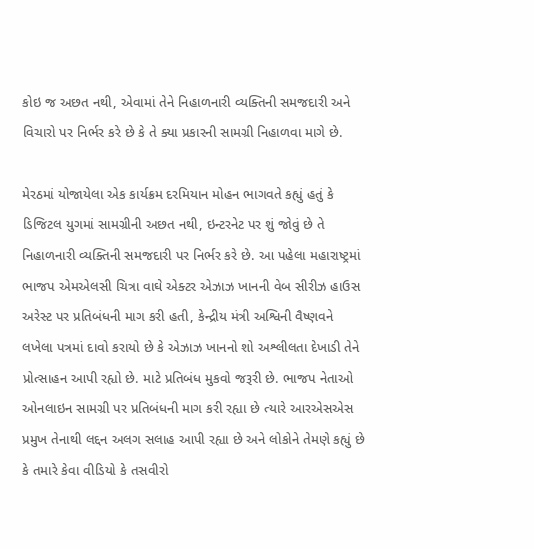કોઇ જ અછત નથી, એવામાં તેને નિહાળનારી વ્યક્તિની સમજદારી અને વિચારો પર નિર્ભર કરે છે કે તે ક્યા પ્રકારની સામગ્રી નિહાળવા માગે છે.

મેરઠમાં યોજાયેલા એક કાર્યક્રમ દરમિયાન મોહન ભાગવતે કહ્યું હતું કે ડિજિટલ યુગમાં સામગ્રીની અછત નથી, ઇન્ટરનેટ પર શું જોવું છે તે નિહાળનારી વ્યક્તિની સમજદારી પર નિર્ભર કરે છે. આ પહેલા મહારાષ્ટ્રમાં ભાજપ એમએલસી ચિત્રા વાઘે એક્ટર એઝાઝ ખાનની વેબ સીરીઝ હાઉસ અરેસ્ટ પર પ્રતિબંધની માગ કરી હતી, કેન્દ્રીય મંત્રી અશ્વિની વૈષ્ણવને લખેલા પત્રમાં દાવો કરાયો છે કે એઝાઝ ખાનનો શો અશ્લીલતા દેખાડી તેને પ્રોત્સાહન આપી રહ્યો છે. માટે પ્રતિબંધ મુકવો જરૂરી છે. ભાજપ નેતાઓ ઓનલાઇન સામગ્રી પર પ્રતિબંધની માગ કરી રહ્યા છે ત્યારે આરએસએસ પ્રમુખ તેનાથી લદ્દન અલગ સલાહ આપી રહ્યા છે અને લોકોને તેમણે કહ્યું છે કે તમારે કેવા વીડિયો કે તસવીરો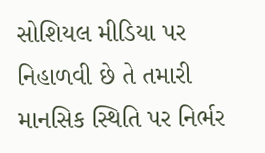સોશિયલ મીડિયા પર નિહાળવી છે તે તમારી માનસિક સ્થિતિ પર નિર્ભર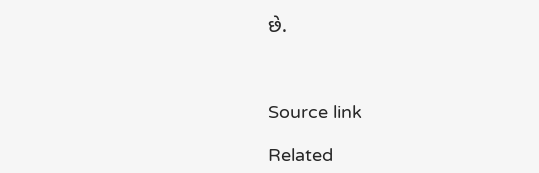છે.



Source link

Related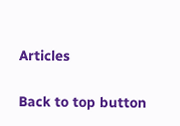Articles

Back to top button